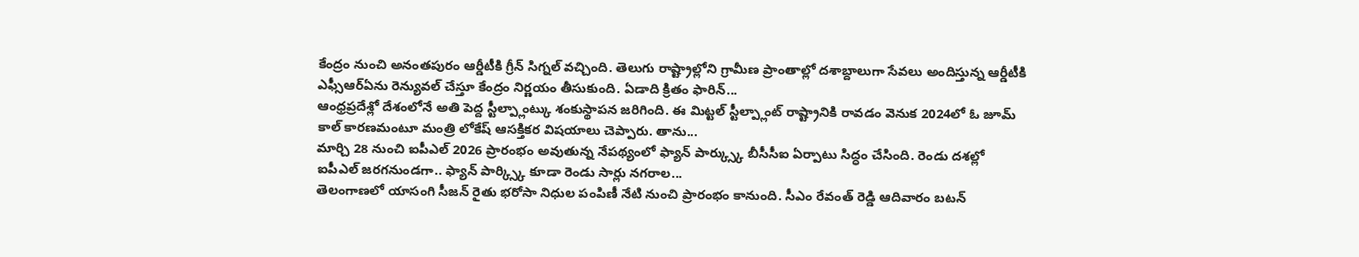కేంద్రం నుంచి అనంతపురం ఆర్డీటీకి గ్రీన్ సిగ్నల్ వచ్చింది. తెలుగు రాష్ట్రాల్లోని గ్రామీణ ప్రాంతాల్లో దశాబ్దాలుగా సేవలు అందిస్తున్న ఆర్డీటీకి ఎఫ్సీఆర్ఏను రెన్యువల్ చేస్తూ కేంద్రం నిర్ణయం తీసుకుంది. ఏడాది క్రితం ఫారిన్...
ఆంధ్రప్రదేశ్లో దేశంలోనే అతి పెద్ద స్టీల్ప్లాంట్కు శంకుస్థాపన జరిగింది. ఈ మిట్టల్ స్టీల్ప్లాంట్ రాష్ట్రానికి రావడం వెనుక 2024లో ఓ జూమ్ కాల్ కారణమంటూ మంత్రి లోకేష్ ఆసక్తికర విషయాలు చెప్పారు. తాను...
మార్చి 28 నుంచి ఐపీఎల్ 2026 ప్రారంభం అవుతున్న నేపథ్యంలో ఫ్యాన్ పార్క్స్కు బీసీసీఐ ఏర్పాటు సిద్ధం చేసింది. రెండు దశల్లో ఐపీఎల్ జరగనుండగా.. ఫ్యాన్ పార్క్స్కి కూడా రెండు సార్లు నగరాల...
తెలంగాణలో యాసంగి సీజన్ రైతు భరోసా నిధుల పంపిణీ నేటి నుంచి ప్రారంభం కానుంది. సీఎం రేవంత్ రెడ్డి ఆదివారం బటన్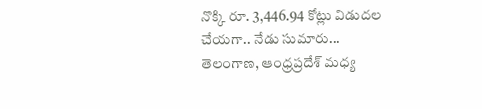నొక్కి రూ. 3,446.94 కోట్లు విడుదల చేయగా.. నేడు సుమారు...
తెలంగాణ, ఆంధ్రప్రదేశ్ మధ్య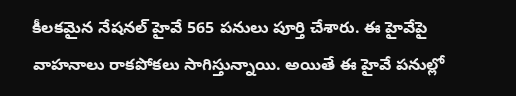కీలకమైన నేషనల్ హైవే 565 పనులు పూర్తి చేశారు. ఈ హైవేపై వాహనాలు రాకపోకలు సాగిస్తున్నాయి. అయితే ఈ హైవే పనుల్లో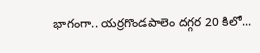భాగంగా.. యర్రగొండపాలెం దగ్గర 20 కిలో...